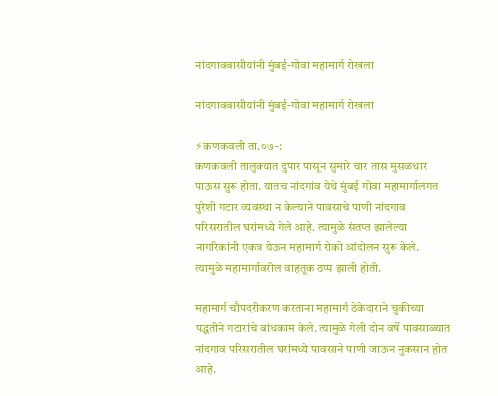नांदगाववासीयांनी मुंबई-गोवा महामार्ग रोखला

नांदगाववासीयांनी मुंबई-गोवा महामार्ग रोखला

⚡कणकवली ता.०७-:
कणकवली तालुक्‍यात दुपार पासून सुमारे चार तास मुसळधार पाऊस सुरू होता. यातच नांदगांव येथे मुंबई गोवा महामार्गालगत पुरेशी गटार व्यवस्था न केल्‍याने पावसाचे पाणी नांदगाव परिसरातील घरांमध्ये गेले आहे. त्‍यामुळे संतप्त झालेल्‍या नागरिकांनी एकत्र येऊन महामार्ग रोको आंदोलन सुरू केले.
त्यामुळे महामार्गावरील वाहतूक ठप्प झाली होती.

महामार्ग चौपदरीकरण करताना महामार्ग ठेकेदाराने चुकीच्या पद्धतीने गटारांचे बांधकाम केले. त्‍यामुळे गेली दोन वर्षे पावसाळ्यात नांदगाव परिसरातील घरांमध्ये पावसाने पाणी जाऊन नुकसान होत आहे.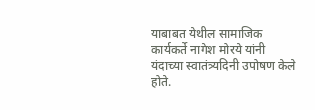याबाबत येथील सामाजिक कार्यकर्ते नागेश मोरये यांनी यंदाच्या स्वातंत्र्यदिनी उपोषण केले होते.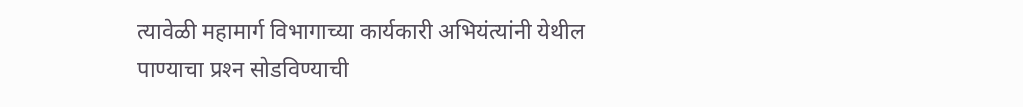त्‍यावेळी महामार्ग विभागाच्या कार्यकारी अभियंत्‍यांनी येथील पाण्याचा प्रश्‍न सोडविण्याची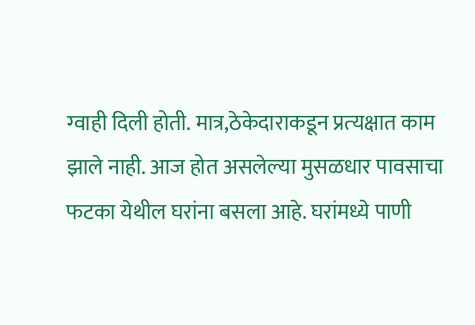ग्‍वाही दिली होती. मात्र,ठेकेदाराकडून प्रत्‍यक्षात काम झाले नाही. आज होत असलेल्‍या मुसळधार पावसाचा फटका येथील घरांना बसला आहे. घरांमध्ये पाणी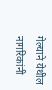गेल्‍याने येथील नागरिकांनी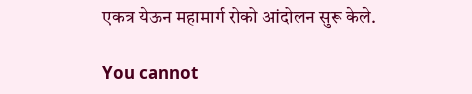एकत्र येऊन महामार्ग रोको आंदोलन सुरू केले.

You cannot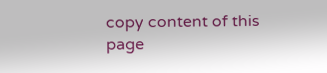copy content of this page